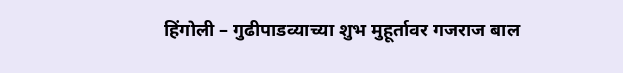हिंगोली – गुढीपाडव्याच्या शुभ मुहूर्तावर गजराज बाल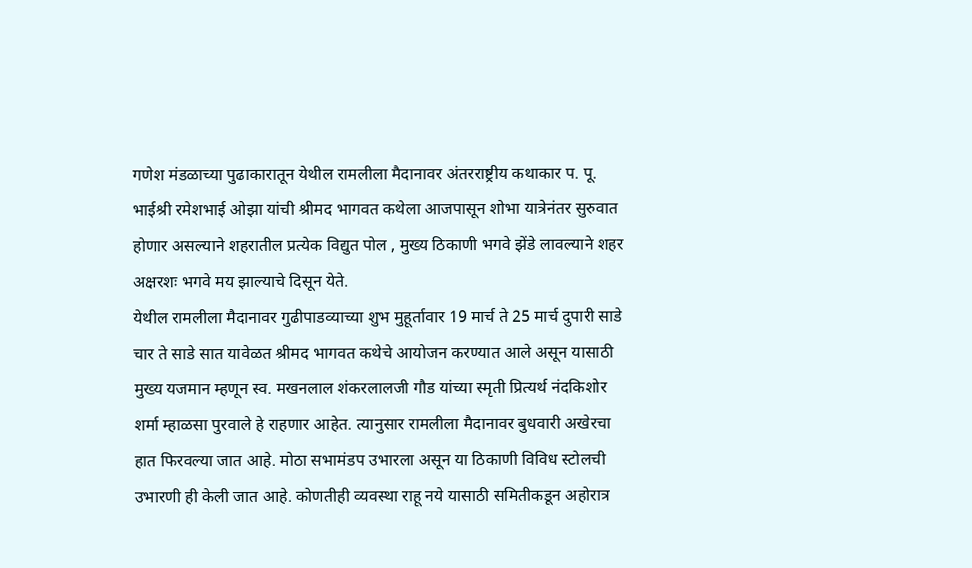गणेश मंडळाच्या पुढाकारातून येथील रामलीला मैदानावर अंतरराष्ट्रीय कथाकार प. पू. भाईश्री रमेशभाई ओझा यांची श्रीमद भागवत कथेला आजपासून शोभा यात्रेनंतर सुरुवात होणार असल्याने शहरातील प्रत्येक विद्युत पोल , मुख्य ठिकाणी भगवे झेंडे लावल्याने शहर अक्षरशः भगवे मय झाल्याचे दिसून येते.
येथील रामलीला मैदानावर गुढीपाडव्याच्या शुभ मुहूर्तावार 19 मार्च ते 25 मार्च दुपारी साडे चार ते साडे सात यावेळत श्रीमद भागवत कथेचे आयोजन करण्यात आले असून यासाठी मुख्य यजमान म्हणून स्व. मखनलाल शंकरलालजी गौड यांच्या स्मृती प्रित्यर्थ नंदकिशोर शर्मा म्हाळसा पुरवाले हे राहणार आहेत. त्यानुसार रामलीला मैदानावर बुधवारी अखेरचा हात फिरवल्या जात आहे. मोठा सभामंडप उभारला असून या ठिकाणी विविध स्टोलची उभारणी ही केली जात आहे. कोणतीही व्यवस्था राहू नये यासाठी समितीकडून अहोरात्र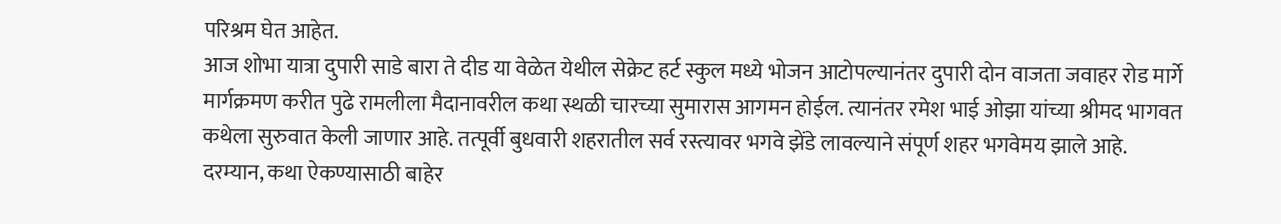परिश्रम घेत आहेत.
आज शोभा यात्रा दुपारी साडे बारा ते दीड या वेळेत येथील सेक्रेट हर्ट स्कुल मध्ये भोजन आटोपल्यानंतर दुपारी दोन वाजता जवाहर रोड मार्गे मार्गक्रमण करीत पुढे रामलीला मैदानावरील कथा स्थळी चारच्या सुमारास आगमन होईल. त्यानंतर रमेश भाई ओझा यांच्या श्रीमद भागवत कथेला सुरुवात केली जाणार आहे. तत्पूर्वी बुधवारी शहरातील सर्व रस्त्यावर भगवे झेंडे लावल्याने संपूर्ण शहर भगवेमय झाले आहे.
दरम्यान, कथा ऐकण्यासाठी बाहेर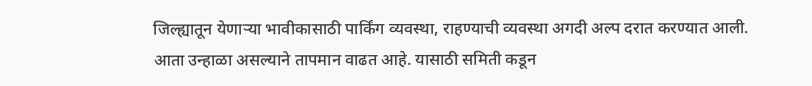जिल्ह्यातून येणाऱ्या भावीकासाठी पार्किंग व्यवस्था, राहण्याची व्यवस्था अगदी अल्प दरात करण्यात आली. आता उन्हाळा असल्याने तापमान वाढत आहे. यासाठी समिती कडून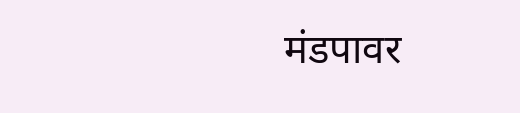मंडपावर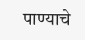पाण्याचे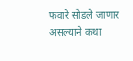फवारे सोडले जाणार असल्याने कथा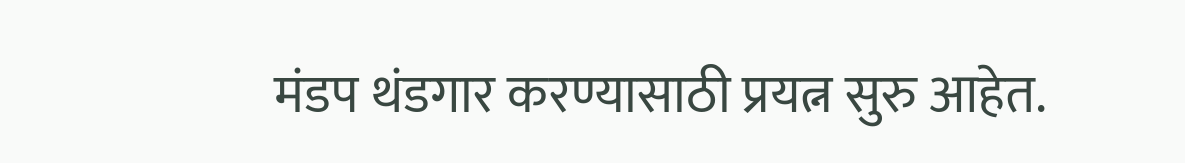मंडप थंडगार करण्यासाठी प्रयत्न सुरु आहेत.